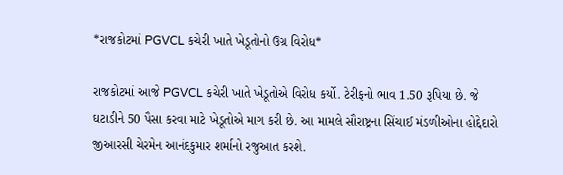*રાજકોટમાં PGVCL કચેરી ખાતે ખેડૂતોનો ઉગ્ર વિરોધ*

રાજકોટમાં આજે PGVCL કચેરી ખાતે ખેડૂતોએ વિરોધ કર્યો. ટેરીફનો ભાવ 1.50 રૂપિયા છે. જે ઘટાડીને 50 પૈસા કરવા માટે ખેડૂતોએ માગ કરી છે. આ મામલે સૌરાષ્ટ્રના સિંચાઈ મંડળીઓના હોદ્દેદારો જીઆરસી ચેરમેન આનંદકુમાર શર્માનો રજુઆત કરશે.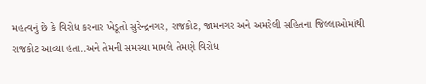મહત્વનું છે કે વિરોધ કરનાર ખેડૂતો સુરેન્દ્રનગર, રાજકોટ, જામનગર અને અમરેલી સહિતના જિલ્લાઓમાંથી રાજકોટ આવ્યા હતા..અને તેમની સમસ્યા મામલે તેમણે વિરોધ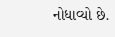નોધાવ્યો છે.